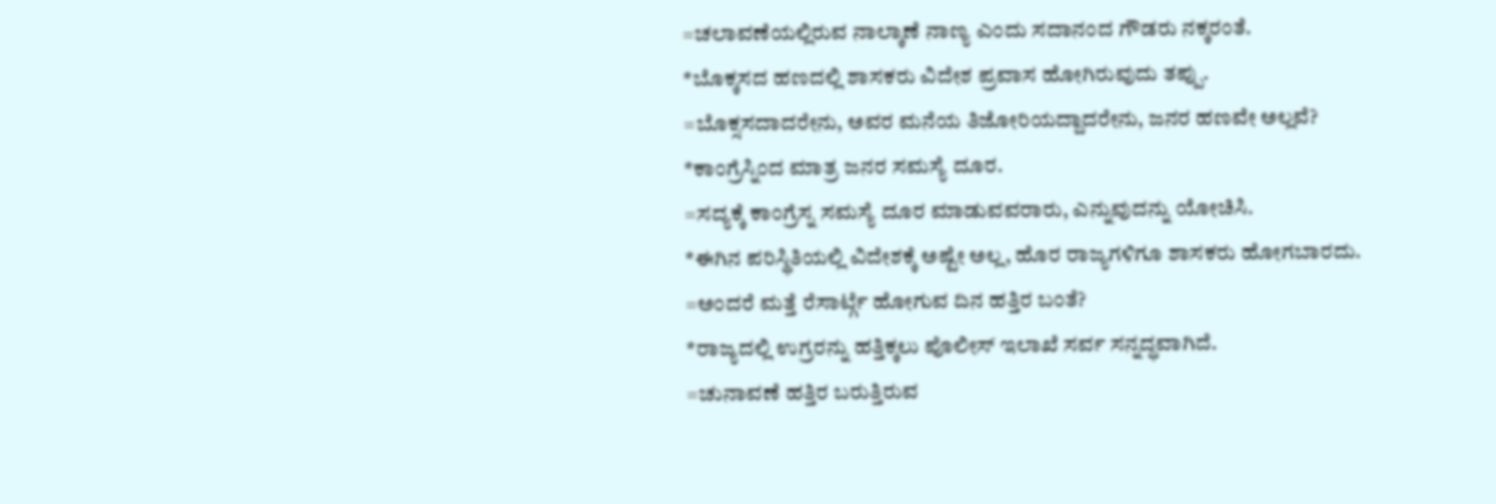=ಚಲಾವಣೆಯಲ್ಲಿರುವ ನಾಲ್ಕಾಣೆ ನಾಣ್ಯ ಎಂದು ಸದಾನಂದ ಗೌಡರು ನಕ್ಕರಂತೆ.
*ಬೊಕ್ಕಸದ ಹಣದಲ್ಲಿ ಶಾಸಕರು ವಿದೇಶ ಪ್ರವಾಸ ಹೋಗಿರುವುದು ತಪ್ಪು.
=ಬೊಕ್ಸಸದಾದರೇನು, ಅವರ ಮನೆಯ ತಿಜೋರಿಯದ್ದಾದರೇನು, ಜನರ ಹಣವೇ ಅಲ್ಲವೆ?
*ಕಾಂಗ್ರೆಸ್ನಿಂದ ಮಾತ್ರ ಜನರ ಸಮಸ್ಯೆ ದೂರ.
=ಸದ್ಯಕ್ಕೆ ಕಾಂಗ್ರೆಸ್ನ ಸಮಸ್ಯೆ ದೂರ ಮಾಡುವವರಾರು, ಎನ್ನುವುದನ್ನು ಯೋಚಿಸಿ.
*ಈಗಿನ ಪರಿಸ್ಥಿತಿಯಲ್ಲಿ ವಿದೇಶಕ್ಕೆ ಅಷ್ಟೇ ಅಲ್ಲ, ಹೊರ ರಾಜ್ಯಗಳಿಗೂ ಶಾಸಕರು ಹೋಗಬಾರದು.
=ಅಂದರೆ ಮತ್ತೆ ರೆಸಾರ್ಟ್ಗೆ ಹೋಗುವ ದಿನ ಹತ್ತಿರ ಬಂತೆ?
*ರಾಜ್ಯದಲ್ಲಿ ಉಗ್ರರನ್ನು ಹತ್ತಿಕ್ಕಲು ಪೊಲೀಸ್ ಇಲಾಖೆ ಸರ್ವ ಸನ್ನದ್ಧವಾಗಿದೆ.
=ಚುನಾವಣೆ ಹತ್ತಿರ ಬರುತ್ತಿರುವ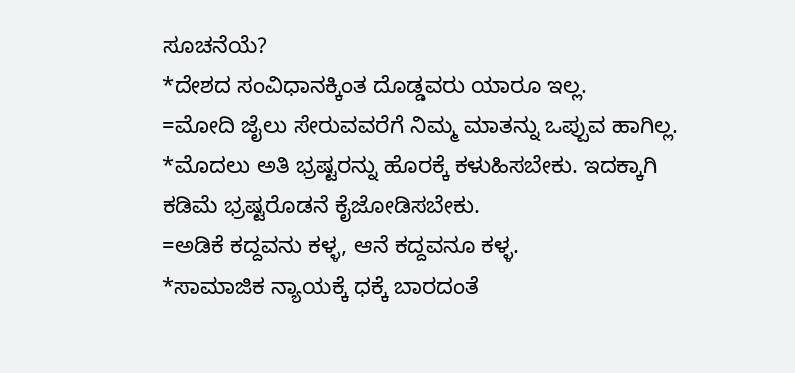ಸೂಚನೆಯೆ?
*ದೇಶದ ಸಂವಿಧಾನಕ್ಕಿಂತ ದೊಡ್ಡವರು ಯಾರೂ ಇಲ್ಲ.
=ಮೋದಿ ಜೈಲು ಸೇರುವವರೆಗೆ ನಿಮ್ಮ ಮಾತನ್ನು ಒಪ್ಪುವ ಹಾಗಿಲ್ಲ.
*ಮೊದಲು ಅತಿ ಭ್ರಷ್ಟರನ್ನು ಹೊರಕ್ಕೆ ಕಳುಹಿಸಬೇಕು. ಇದಕ್ಕಾಗಿ ಕಡಿಮೆ ಭ್ರಷ್ಟರೊಡನೆ ಕೈಜೋಡಿಸಬೇಕು.
=ಅಡಿಕೆ ಕದ್ದವನು ಕಳ್ಳ, ಆನೆ ಕದ್ದವನೂ ಕಳ್ಳ.
*ಸಾಮಾಜಿಕ ನ್ಯಾಯಕ್ಕೆ ಧಕ್ಕೆ ಬಾರದಂತೆ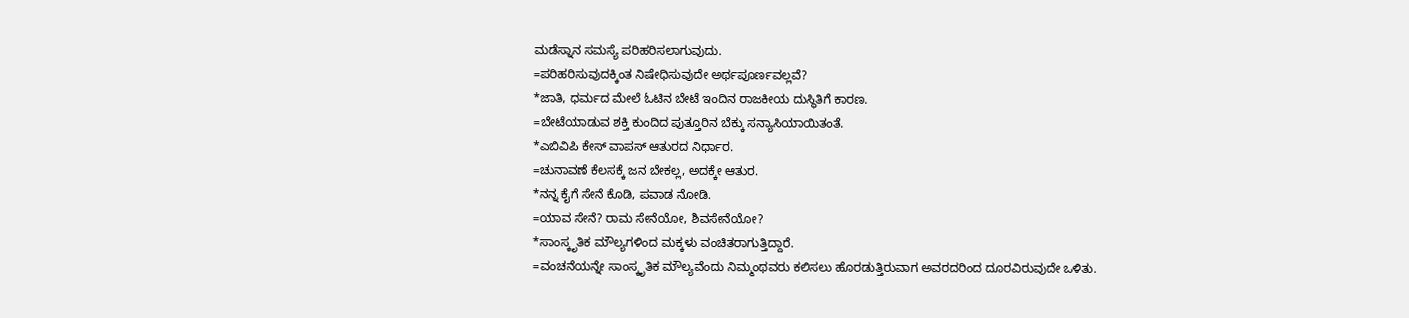ಮಡೆಸ್ನಾನ ಸಮಸ್ಯೆ ಪರಿಹರಿಸಲಾಗುವುದು.
=ಪರಿಹರಿಸುವುದಕ್ಕಿಂತ ನಿಷೇಧಿಸುವುದೇ ಅರ್ಥಪೂರ್ಣವಲ್ಲವೆ?
*ಜಾತಿ, ಧರ್ಮದ ಮೇಲೆ ಓಟಿನ ಬೇಟೆ ಇಂದಿನ ರಾಜಕೀಯ ದುಸ್ಥಿತಿಗೆ ಕಾರಣ.
=ಬೇಟೆಯಾಡುವ ಶಕ್ತಿ ಕುಂದಿದ ಪುತ್ತೂರಿನ ಬೆಕ್ಕು ಸನ್ಯಾಸಿಯಾಯಿತಂತೆ.
*ಎಬಿವಿಪಿ ಕೇಸ್ ವಾಪಸ್ ಆತುರದ ನಿರ್ಧಾರ.
=ಚುನಾವಣೆ ಕೆಲಸಕ್ಕೆ ಜನ ಬೇಕಲ್ಲ, ಅದಕ್ಕೇ ಆತುರ.
*ನನ್ನ ಕೈಗೆ ಸೇನೆ ಕೊಡಿ, ಪವಾಡ ನೋಡಿ.
=ಯಾವ ಸೇನೆ? ರಾಮ ಸೇನೆಯೋ, ಶಿವಸೇನೆಯೋ?
*ಸಾಂಸ್ಕೃತಿಕ ಮೌಲ್ಯಗಳಿಂದ ಮಕ್ಕಳು ವಂಚಿತರಾಗುತ್ತಿದ್ದಾರೆ.
=ವಂಚನೆಯನ್ನೇ ಸಾಂಸ್ಕೃತಿಕ ಮೌಲ್ಯವೆಂದು ನಿಮ್ಮಂಥವರು ಕಲಿಸಲು ಹೊರಡುತ್ತಿರುವಾಗ ಅವರದರಿಂದ ದೂರವಿರುವುದೇ ಒಳಿತು.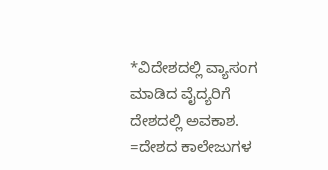*ವಿದೇಶದಲ್ಲಿ ವ್ಯಾಸಂಗ ಮಾಡಿದ ವೈದ್ಯರಿಗೆ ದೇಶದಲ್ಲಿ ಅವಕಾಶ.
=ದೇಶದ ಕಾಲೇಜುಗಳ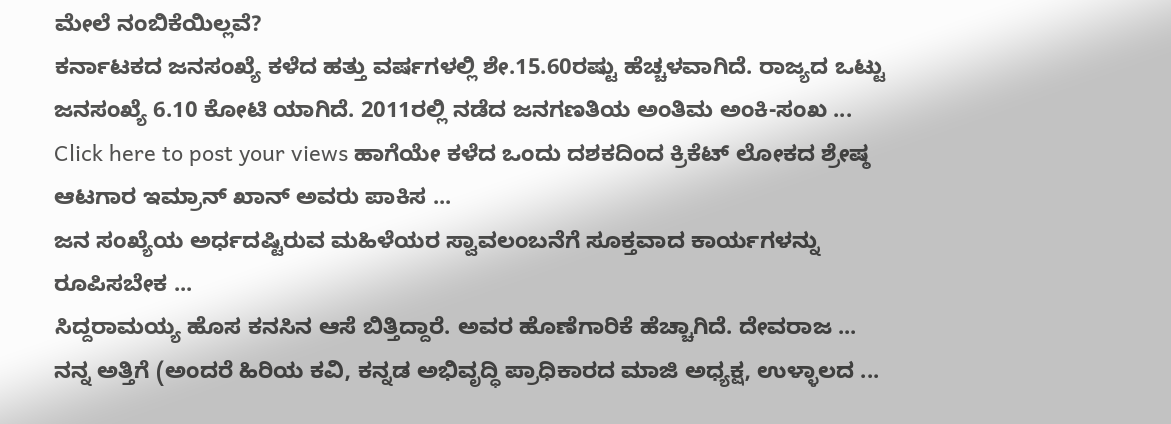ಮೇಲೆ ನಂಬಿಕೆಯಿಲ್ಲವೆ?
ಕರ್ನಾಟಕದ ಜನಸಂಖ್ಯೆ ಕಳೆದ ಹತ್ತು ವರ್ಷಗಳಲ್ಲಿ ಶೇ.15.60ರಷ್ಟು ಹೆಚ್ಚಳವಾಗಿದೆ. ರಾಜ್ಯದ ಒಟ್ಟು ಜನಸಂಖ್ಯೆ 6.10 ಕೋಟಿ ಯಾಗಿದೆ. 2011ರಲ್ಲಿ ನಡೆದ ಜನಗಣತಿಯ ಅಂತಿಮ ಅಂಕಿ-ಸಂಖ ...
Click here to post your views ಹಾಗೆಯೇ ಕಳೆದ ಒಂದು ದಶಕದಿಂದ ಕ್ರಿಕೆಟ್ ಲೋಕದ ಶ್ರೇಷ್ಠ ಆಟಗಾರ ಇಮ್ರಾನ್ ಖಾನ್ ಅವರು ಪಾಕಿಸ ...
ಜನ ಸಂಖ್ಯೆಯ ಅರ್ಧದಷ್ಟಿರುವ ಮಹಿಳೆಯರ ಸ್ವಾವಲಂಬನೆಗೆ ಸೂಕ್ತವಾದ ಕಾರ್ಯಗಳನ್ನು ರೂಪಿಸಬೇಕ ...
ಸಿದ್ದರಾಮಯ್ಯ ಹೊಸ ಕನಸಿನ ಆಸೆ ಬಿತ್ತಿದ್ದಾರೆ. ಅವರ ಹೊಣೆಗಾರಿಕೆ ಹೆಚ್ಚಾಗಿದೆ. ದೇವರಾಜ ...
ನನ್ನ ಅತ್ತಿಗೆ (ಅಂದರೆ ಹಿರಿಯ ಕವಿ, ಕನ್ನಡ ಅಭಿವೃದ್ಧಿ ಪ್ರಾಧಿಕಾರದ ಮಾಜಿ ಅಧ್ಯಕ್ಷ, ಉಳ್ಳಾಲದ ...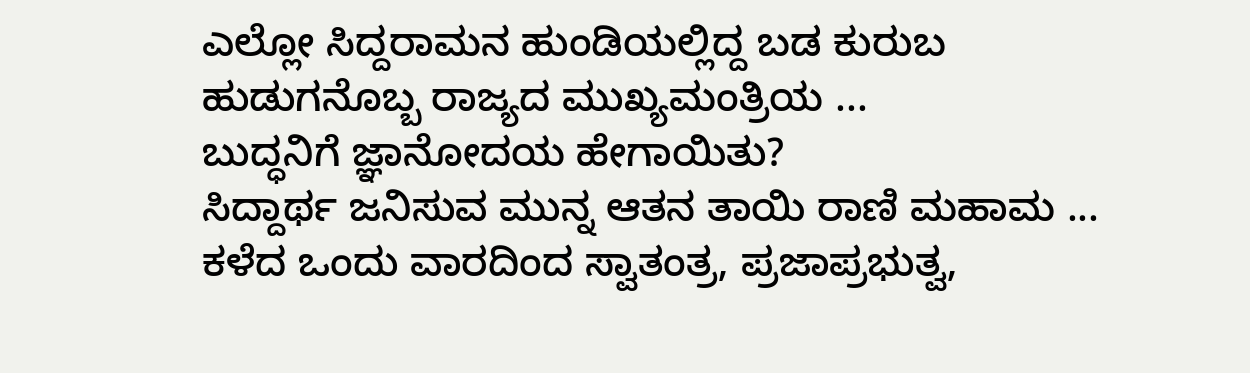ಎಲ್ಲೋ ಸಿದ್ದರಾಮನ ಹುಂಡಿಯಲ್ಲಿದ್ದ ಬಡ ಕುರುಬ ಹುಡುಗನೊಬ್ಬ ರಾಜ್ಯದ ಮುಖ್ಯಮಂತ್ರಿಯ ...
ಬುದ್ಧನಿಗೆ ಜ್ಞಾನೋದಯ ಹೇಗಾಯಿತು?
ಸಿದ್ದಾರ್ಥ ಜನಿಸುವ ಮುನ್ನ ಆತನ ತಾಯಿ ರಾಣಿ ಮಹಾಮ ...
ಕಳೆದ ಒಂದು ವಾರದಿಂದ ಸ್ವಾತಂತ್ರ, ಪ್ರಜಾಪ್ರಭುತ್ವ,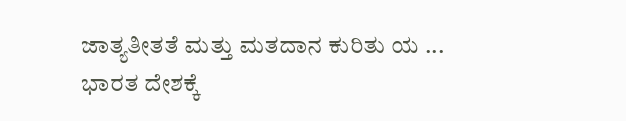ಜಾತ್ಯತೀತತೆ ಮತ್ತು ಮತದಾನ ಕುರಿತು ಯ ...
ಭಾರತ ದೇಶಕ್ಕೆ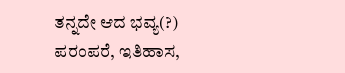ತನ್ನದೇ ಆದ ಭವ್ಯ(?) ಪರಂಪರೆ, ಇತಿಹಾಸ,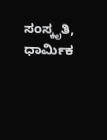ಸಂಸ್ಕೃತಿ, ಧಾರ್ಮಿಕ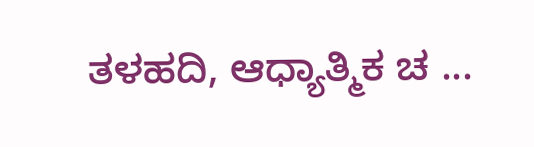ತಳಹದಿ, ಆಧ್ಯಾತ್ಮಿಕ ಚ ...